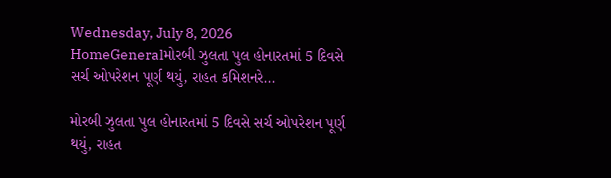Wednesday, July 8, 2026
HomeGeneralમોરબી ઝુલતા પુલ હોનારતમાં 5 દિવસે સર્ચ ઓપરેશન પૂર્ણ થયું, રાહત કમિશનરે...

મોરબી ઝુલતા પુલ હોનારતમાં 5 દિવસે સર્ચ ઓપરેશન પૂર્ણ થયું, રાહત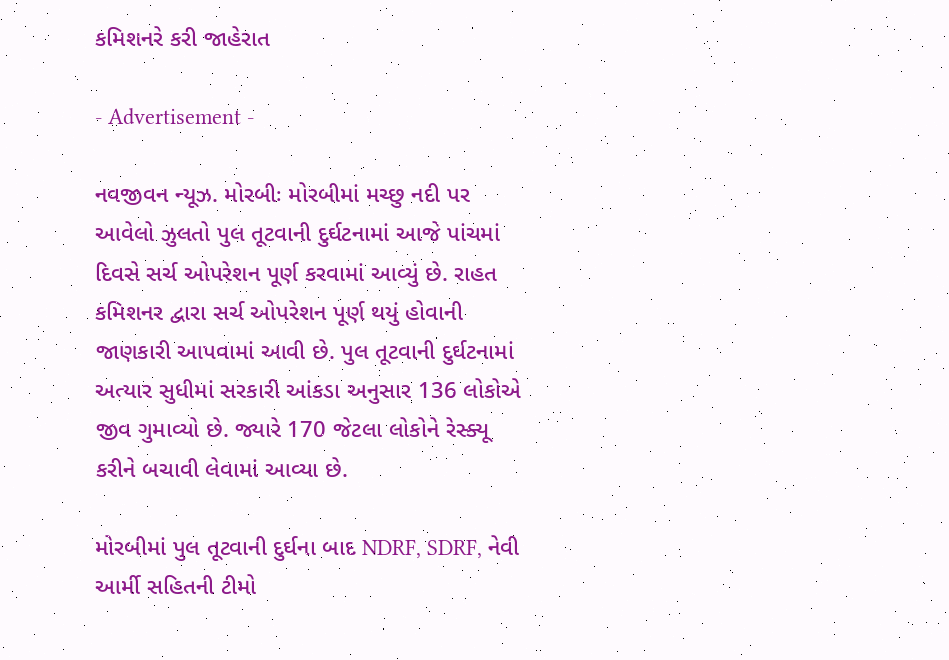કમિશનરે કરી જાહેરાત

- Advertisement -

નવજીવન ન્યૂઝ. મોરબીઃ મોરબીમાં મચ્છુ નદી પર આવેલો ઝુલતો પુલ તૂટવાની દુર્ઘટનામાં આજે પાંચમાં દિવસે સર્ચ ઓપરેશન પૂર્ણ કરવામાં આવ્યું છે. રાહત કમિશનર દ્વારા સર્ચ ઓપરેશન પૂર્ણ થયું હોવાની જાણકારી આપવામાં આવી છે. પુલ તૂટવાની દુર્ઘટનામાં અત્યાર સુધીમાં સરકારી આંકડા અનુસાર 136 લોકોએ જીવ ગુમાવ્યો છે. જ્યારે 170 જેટલા લોકોને રેસ્ક્યૂ કરીને બચાવી લેવામાં આવ્યા છે.

મોરબીમાં પુલ તૂટવાની દુર્ઘના બાદ NDRF, SDRF, નેવી આર્મી સહિતની ટીમો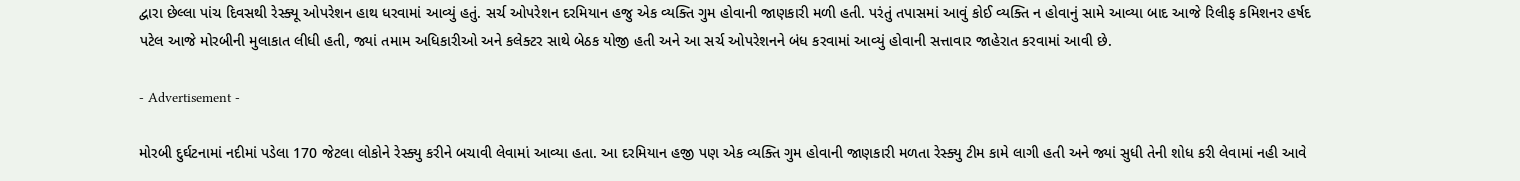દ્વારા છેલ્લા પાંચ દિવસથી રેસ્ક્યૂ ઓપરેશન હાથ ધરવામાં આવ્યું હતું. સર્ચ ઓપરેશન દરમિયાન હજુ એક વ્યક્તિ ગુમ હોવાની જાણકારી મળી હતી. પરંતું તપાસમાં આવું કોઈ વ્યક્તિ ન હોવાનું સામે આવ્યા બાદ આજે રિલીફ કમિશનર હર્ષદ પટેલ આજે મોરબીની મુલાકાત લીધી હતી, જ્યાં તમામ અધિકારીઓ અને કલેક્ટર સાથે બેઠક યોજી હતી અને આ સર્ચ ઓપરેશનને બંધ કરવામાં આવ્યું હોવાની સત્તાવાર જાહેરાત કરવામાં આવી છે.

- Advertisement -

મોરબી દુર્ઘટનામાં નદીમાં પડેલા 170 જેટલા લોકોને રેસ્ક્યુ કરીને બચાવી લેવામાં આવ્યા હતા. આ દરમિયાન હજી પણ એક વ્યક્તિ ગુમ હોવાની જાણકારી મળતા રેસ્ક્યુ ટીમ કામે લાગી હતી અને જ્યાં સુધી તેની શોધ કરી લેવામાં નહી આવે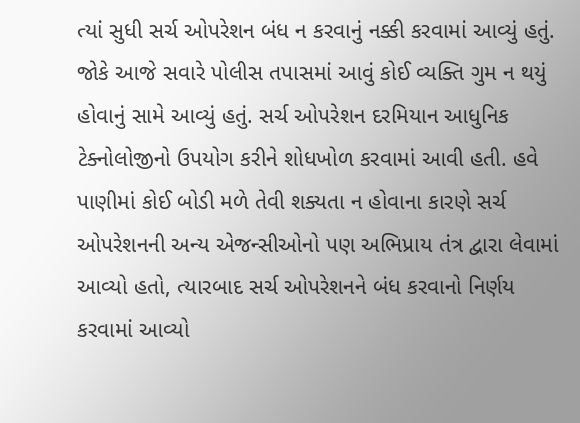ત્યાં સુધી સર્ચ ઓપરેશન બંધ ન કરવાનું નક્કી કરવામાં આવ્યું હતું. જોકે આજે સવારે પોલીસ તપાસમાં આવું કોઈ વ્યક્તિ ગુમ ન થયું હોવાનું સામે આવ્યું હતું. સર્ચ ઓપરેશન દરમિયાન આધુનિક ટેક્નોલોજીનો ઉપયોગ કરીને શોધખોળ કરવામાં આવી હતી. હવે પાણીમાં કોઈ બોડી મળે તેવી શક્યતા ન હોવાના કારણે સર્ચ ઓપરેશનની અન્ય એજન્સીઓનો પણ અભિપ્રાય તંત્ર દ્વારા લેવામાં આવ્યો હતો, ત્યારબાદ સર્ચ ઓપરેશનને બંધ કરવાનો નિર્ણય કરવામાં આવ્યો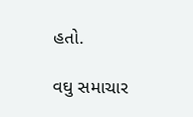હતો.

વઘુ સમાચાર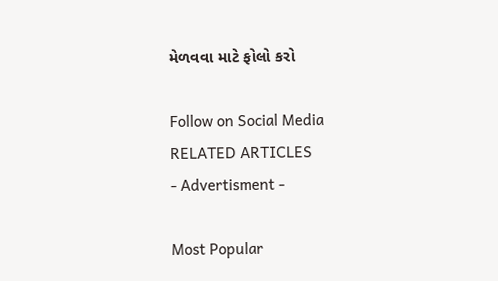મેળવવા માટે ફોલો કરો

Follow on Social Media
RELATED ARTICLES
- Advertisment -

Most Popular